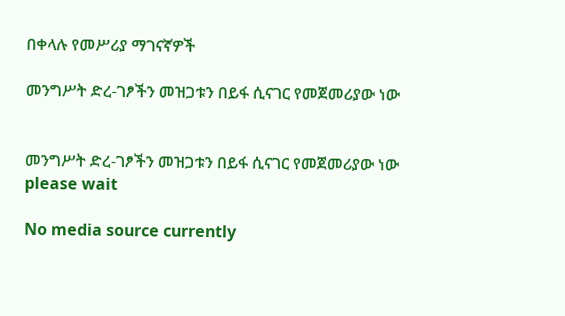በቀላሉ የመሥሪያ ማገናኛዎች

መንግሥት ድረ-ገፆችን መዝጋቱን በይፋ ሲናገር የመጀመሪያው ነው


መንግሥት ድረ-ገፆችን መዝጋቱን በይፋ ሲናገር የመጀመሪያው ነው
please wait

No media source currently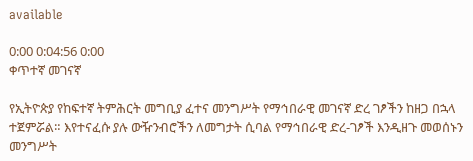available

0:00 0:04:56 0:00
ቀጥተኛ መገናኛ

የኢትዮጵያ የከፍተኛ ትምሕርት መግቢያ ፈተና መንግሥት የማኅበራዊ መገናኛ ድረ ገፆችን ከዘጋ በኋላ ተጀምሯል። እየተናፈሱ ያሉ ውዥንብሮችን ለመግታት ሲባል የማኅበራዊ ድረ-ገፆች እንዲዘጉ መወሰኑን መንግሥት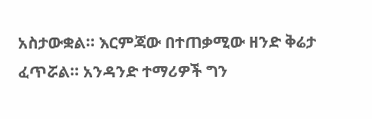አስታውቋል። እርምጃው በተጠቃሚው ዘንድ ቅሬታ ፈጥሯል። አንዳንድ ተማሪዎች ግን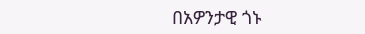በአዎንታዊ ጎኑ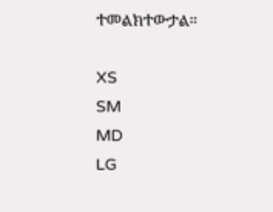ተመልክተውታል።

XS
SM
MD
LG